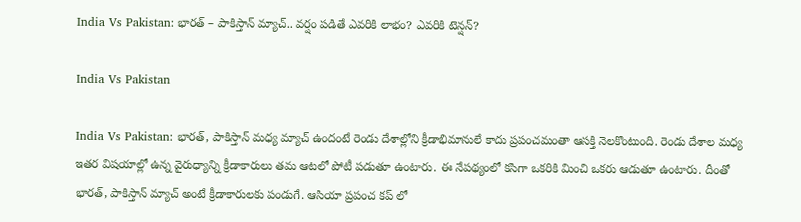India Vs Pakistan: భారత్ – పాకిస్తాన్ మ్యాచ్.. వర్షం పడితే ఎవరికి లాభం? ఎవరికి టెన్షన్?

India Vs Pakistan

India Vs Pakistan: భారత్, పాకిస్తాన్ మధ్య మ్యాచ్ ఉందంటే రెండు దేశాల్లోని క్రీడాభిమానులే కాదు ప్రపంచమంతా ఆసక్తి నెలకొంటుంది. రెండు దేశాల మధ్య ఇతర విషయాల్లో ఉన్న వైరుధ్యాన్ని క్రీడాకారులు తమ ఆటలో పోటీ పడుతూ ఉంటారు. ఈ నేపథ్యంలో కసిగా ఒకరికి మించి ఒకరు ఆడుతూ ఉంటారు. దీంతో భారత్, పాకిస్తాన్ మ్యాచ్ అంటే క్రీడాకారులకు పండుగే. ఆసియా ప్రపంచ కప్ లో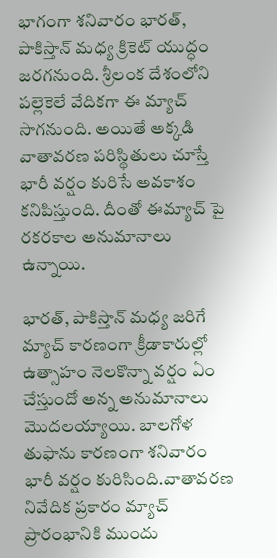భాగంగా శనివారం భారత్, పాకిస్తాన్ మధ్య క్రికెట్ యుద్ధం జరగనుంది. శ్రీలంక దేశంలోని పల్లెకెలే వేదికగా ఈ మ్యాచ్ సాగనుంది. అయితే అక్కడి వాతావరణ పరిస్థితులు చూస్తే భారీ వర్షం కురిసే అవకాశం కనిపిస్తుంది. దీంతో ఈమ్యాచ్ పై రకరకాల అనుమానాలు ఉన్నాయి.

భారత్, పాకిస్తాన్ మధ్య జరిగే మ్యాచ్ కారణంగా క్రీడాకారుల్లో ఉత్సాహం నెలకొన్నా వర్షం ఏం చేస్తుందో అన్న అనుమానాలు మొదలయ్యాయి. బాలగోళ తుఫాను కారణంగా శనివారం భారీ వర్షం కురిసింది.వాతావరణ నివేదిక ప్రకారం మ్యాచ్ ప్రారంభానికి ముందు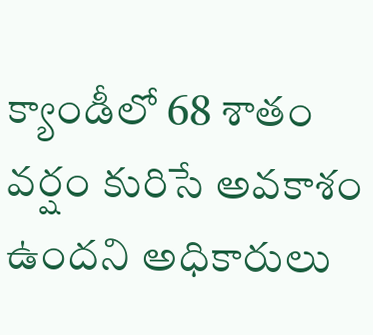క్యాండీలో 68 శాతం వర్షం కురిసే అవకాశం ఉందని అధికారులు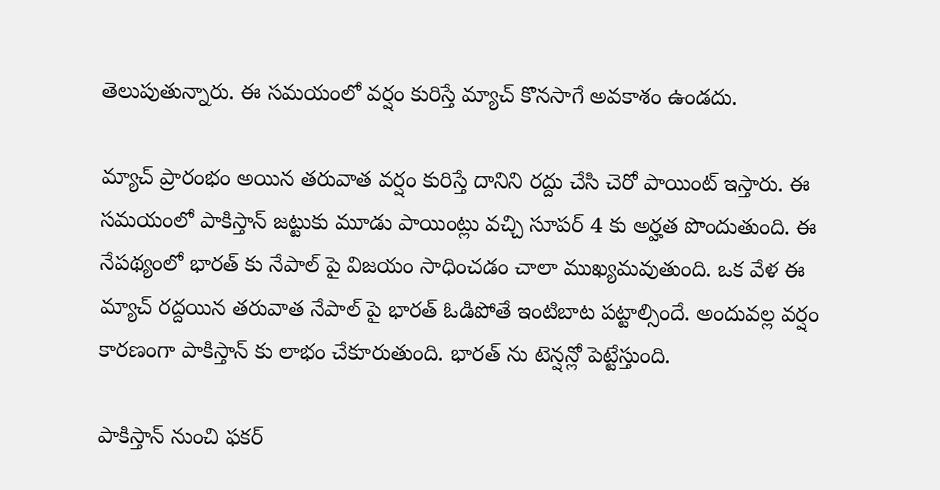తెలుపుతున్నారు. ఈ సమయంలో వర్షం కురిస్తే మ్యాచ్ కొనసాగే అవకాశం ఉండదు.

మ్యాచ్ ప్రారంభం అయిన తరువాత వర్షం కురిస్తే దానిని రద్దు చేసి చెరో పాయింట్ ఇస్తారు. ఈ సమయంలో పాకిస్తాన్ జట్టుకు మూడు పాయింట్లు వచ్చి సూపర్ 4 కు అర్హత పొందుతుంది. ఈ నేపథ్యంలో భారత్ కు నేపాల్ పై విజయం సాధించడం చాలా ముఖ్యమవుతుంది. ఒక వేళ ఈ మ్యాచ్ రద్దయిన తరువాత నేపాల్ పై భారత్ ఓడిపోతే ఇంటిబాట పట్టాల్సిందే. అందువల్ల వర్షం కారణంగా పాకిస్తాన్ కు లాభం చేకూరుతుంది. భారత్ ను టెన్షన్లో పెట్టేస్తుంది.

పాకిస్తాన్ నుంచి ఫకర్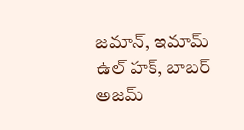జమాన్, ఇమామ్ ఉల్ హక్, బాబర్ అజమ్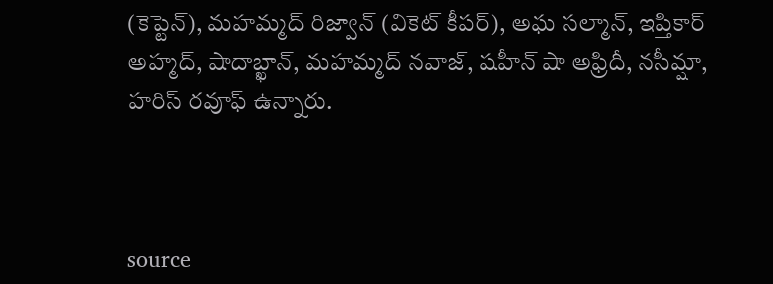(కెప్టెన్), మహమ్మద్ రిజ్వాన్ (వికెట్ కీపర్), అఘ సల్మాన్, ఇప్తికార్ అహ్మద్, షాదాబ్ఖాన్, మహమ్మద్ నవాజ్, షహీన్ షా అఫ్రిదీ, నసీమ్షా, హరిస్ రవూఫ్ ఉన్నారు.



source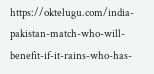https://oktelugu.com/india-pakistan-match-who-will-benefit-if-it-rains-who-has-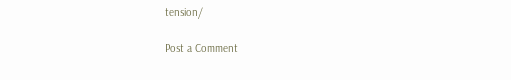tension/

Post a Comment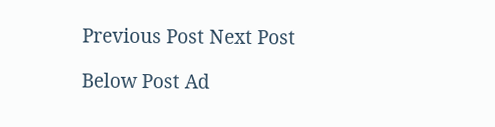Previous Post Next Post

Below Post Ad